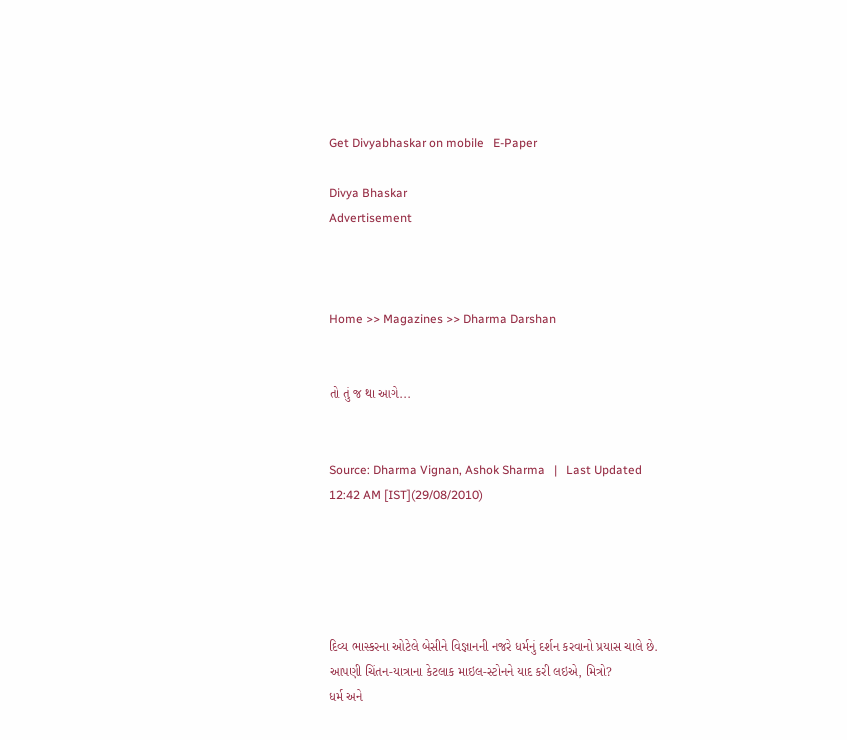Get Divyabhaskar on mobile   E-Paper

Divya Bhaskar
Advertisement



Home >> Magazines >> Dharma Darshan


તો તું જ થા આગે...


Source: Dharma Vignan, Ashok Sharma   |   Last Updated 12:42 AM [IST](29/08/2010)





દિવ્ય ભાસ્કરના ઓટેલે બેસીને વિજ્ઞાનની નજરે ધર્મનું દર્શન કરવાનો પ્રયાસ ચાલે છે. આપણી ચિંતન-યાત્રાના કેટલાક માઇલ-સ્ટોનને યાદ કરી લઇએ, મિત્રો?
ધર્મ અને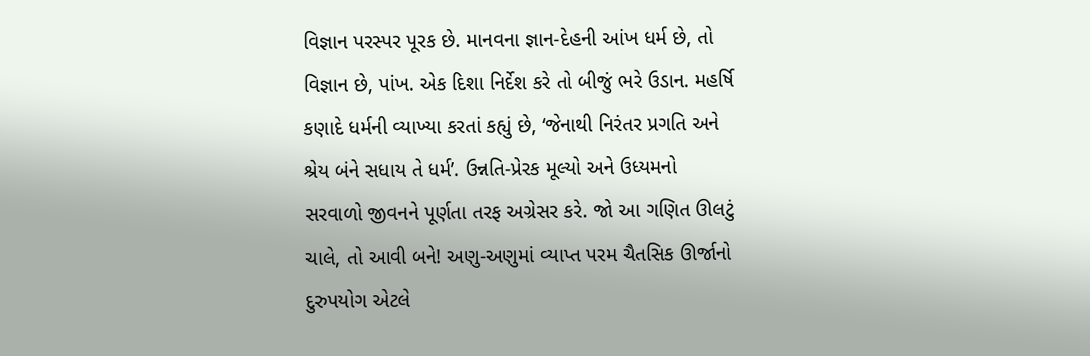વિજ્ઞાન પરસ્પર પૂરક છે. માનવના જ્ઞાન-દેહની આંખ ધર્મ છે, તો વિજ્ઞાન છે, પાંખ. એક દિશા નિર્દેશ કરે તો બીજું ભરે ઉડાન. મહર્ષિ કણાદે ધર્મની વ્યાખ્યા કરતાં કહ્યું છે, ‘જેનાથી નિરંતર પ્રગતિ અને શ્રેય બંને સધાય તે ધર્મ’. ઉન્નતિ-પ્રેરક મૂલ્યો અને ઉધ્યમનો સરવાળો જીવનને પૂર્ણતા તરફ અગ્રેસર કરે. જો આ ગણિત ઊલટું ચાલે, તો આવી બને! અણુ-અણુમાં વ્યાપ્ત પરમ ચૈતસિક ઊર્જાનો દુરુપયોગ એટલે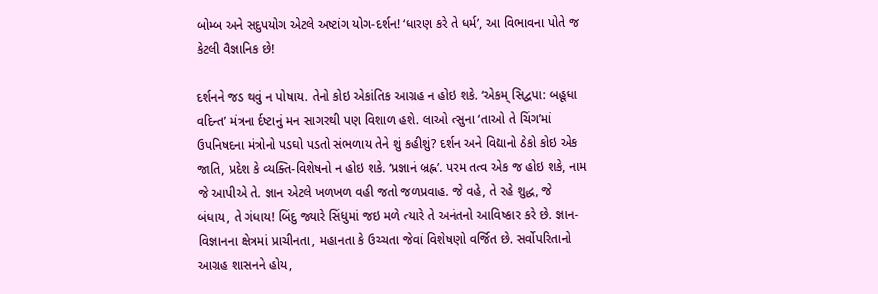બોમ્બ અને સદુપયોગ એટલે અષ્ટાંગ યોગ-દર્શન! ‘ધારણ કરે તે ધર્મ’, આ વિભાવના પોતે જ કેટલી વૈજ્ઞાનિક છે!

દર્શનને જડ થવું ન પોષાય. તેનો કોઇ એકાંતિક આગ્રહ ન હોઇ શકે. ‘એકમ્ સિદ્વપા: બહૂધા વદિન્ત’ મંત્રના ર્દષ્ટાનું મન સાગરથી પણ વિશાળ હશે. લાઓ ત્સુના ‘તાઓ તે ચિંગ’માં ઉપનિષદના મંત્રોનો પડઘો પડતો સંભળાય તેને શું કહીશું? દર્શન અને વિદ્યાનો ઠેકો કોઇ એક જાતિ, પ્રદેશ કે વ્યક્તિ-વિશેષનો ન હોઇ શકે. ‘પ્રજ્ઞાનં બ્રહ્ન’. પરમ તત્વ એક જ હોઇ શકે, નામ જે આપીએ તે. જ્ઞાન એટલે ખળખળ વહી જતો જળપ્રવાહ. જે વહે, તે રહે શુદ્ધ, જે બંધાય, તે ગંધાય! બિંદુ જ્યારે સિંધુમાં જઇ મળે ત્યારે તે અનંતનો આવિષ્કાર કરે છે. જ્ઞાન-વિજ્ઞાનના ક્ષેત્રમાં પ્રાચીનતા, મહાનતા કે ઉચ્ચતા જેવાં વિશેષણો વર્જિત છે. સર્વોપરિતાનો આગ્રહ શાસનને હોય,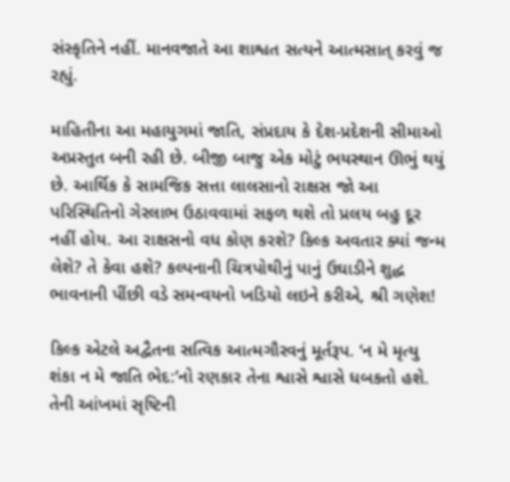સંસ્કૃતિને નહીં. માનવજાતે આ શાશ્વત સત્યને આત્મસાત્ કરવું જ રહ્યું.

માહિતીના આ મહાયુગમાં જાતિ, સંપ્રદાય કે દેશ-પ્રદેશની સીમાઓ અપ્રસ્તુત બની રહી છે. બીજી બાજુ એક મોટું ભયસ્થાન ઊભું થયું છે. આર્થિક કે સામજિક સત્તા લાલસાનો રાક્ષસ જો આ પરિસ્થિતિનો ગેરલાભ ઉઠાવવામાં સફળ થશે તો પ્રલય બહુ દૂર નહીં હોય. આ રાક્ષસનો વધ કોણ કરશે? કિલ્ક અવતાર ક્યાં જન્મ લેશે? તે કેવા હશે? કલ્પનાની ચિત્રપોથીનું પાનું ઉઘાડીને શુદ્ધ ભાવનાની પીંછી વડે સમન્વયનો ખડિયો લઇને કરીએ, શ્રી ગણેશ!

કિલ્ક એટલે અદ્વૈતના સત્વિક આત્મગૌરવનું મૂર્તરૂપ. ‘ન મે મૃત્યુ શંકા ન મે જાતિ ભેદ:’નો રણકાર તેના શ્વાસે શ્વાસે ધબકતો હશે. તેની આંખમાં સૃષ્ટિની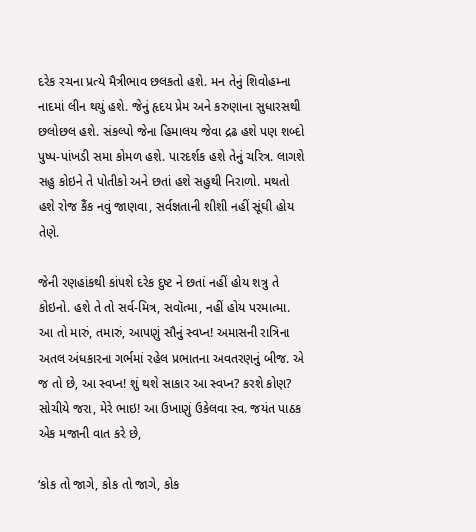દરેક રચના પ્રત્યે મૈત્રીભાવ છલકતો હશે. મન તેનું શિવોહમ્ના નાદમાં લીન થયું હશે. જેનું હૃદય પ્રેમ અને કરુણાના સુધારસથી છલોછલ હશે. સંકલ્પો જેના હિમાલય જેવા દ્રઢ હશે પણ શબ્દો પુષ્પ-પાંખડી સમા કોમળ હશે. પારદર્શક હશે તેનું ચરિત્ર. લાગશે સહુ કોઇને તે પોતીકો અને છતાં હશે સહુથી નિરાળો. મથતો હશે રોજ કૈંક નવું જાણવા, સર્વજ્ઞતાની શીશી નહીં સૂંઘી હોય તેણે.

જેની રણહાંકથી કાંપશે દરેક દુષ્ટ ને છતાં નહીં હોય શત્રુ તે કોઇનો. હશે તે તો સર્વ-મિત્ર, સવૉત્મા, નહીં હોય પરમાત્મા. આ તો મારું, તમારું, આપણું સૌનું સ્વપ્ન! અમાસની રાત્રિના અતલ અંધકારના ગર્ભમાં રહેલ પ્રભાતના અવતરણનું બીજ. એ જ તો છે, આ સ્વપ્ન! શું થશે સાકાર આ સ્વપ્ન? કરશે કોણ? સોચીયે જરા, મેરે ભાઇ! આ ઉખાણું ઉકેલવા સ્વ. જયંત પાઠક એક મજાની વાત કરે છે,

‘કોક તો જાગે, કોક તો જાગે, કોક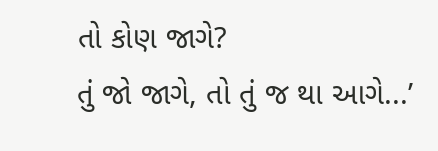તો કોણ જાગે?
તું જો જાગે, તો તું જ થા આગે...’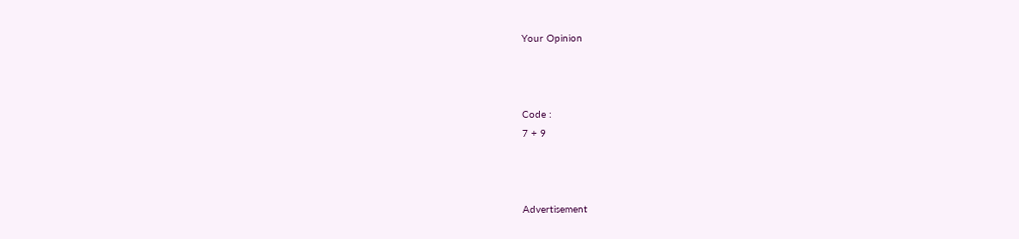Your Opinion



Code :
7 + 9



Advertisement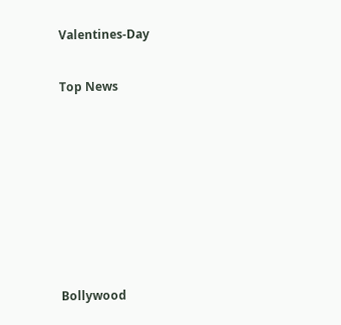Valentines-Day


Top News











Bollywood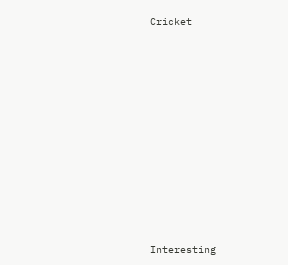Cricket











Interesting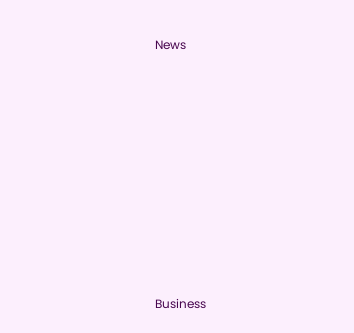News











Business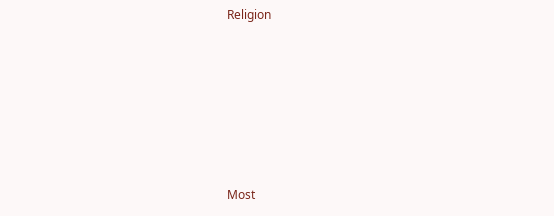Religion











Most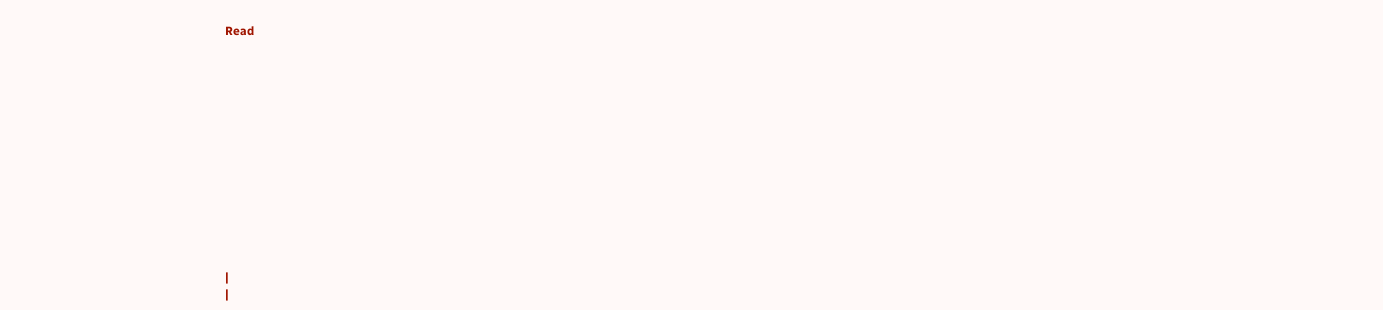Read













|
|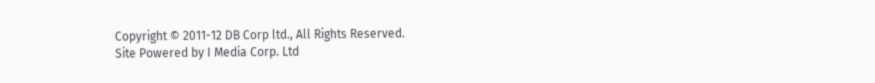Copyright © 2011-12 DB Corp ltd., All Rights Reserved.
Site Powered by I Media Corp. Ltd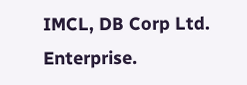IMCL, DB Corp Ltd. Enterprise.